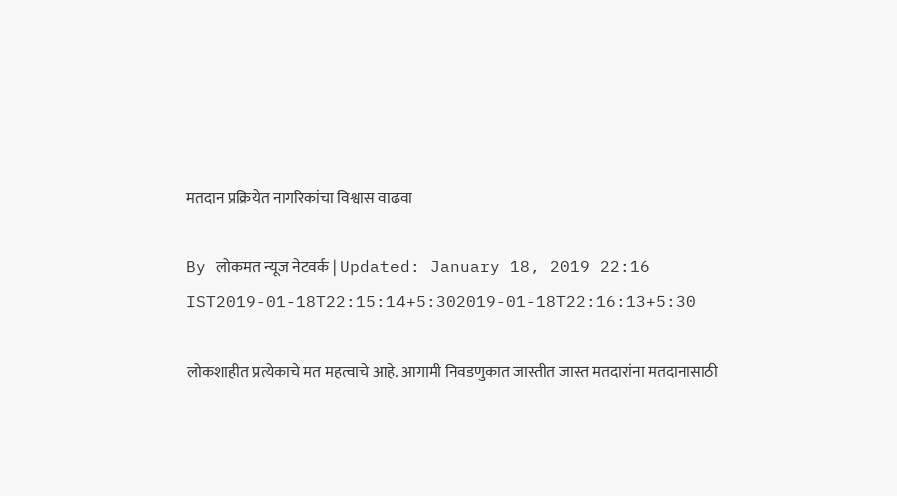मतदान प्रक्रियेत नागरिकांचा विश्वास वाढवा

By लोकमत न्यूज नेटवर्क | Updated: January 18, 2019 22:16 IST2019-01-18T22:15:14+5:302019-01-18T22:16:13+5:30

लोकशाहीत प्रत्येकाचे मत महत्वाचे आहे. आगामी निवडणुकात जास्तीत जास्त मतदारांना मतदानासाठी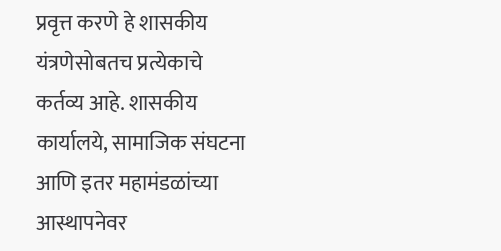प्रवृत्त करणे हे शासकीय यंत्रणेसोबतच प्रत्येकाचे कर्तव्य आहे. शासकीय कार्यालये, सामाजिक संघटना आणि इतर महामंडळांच्या आस्थापनेवर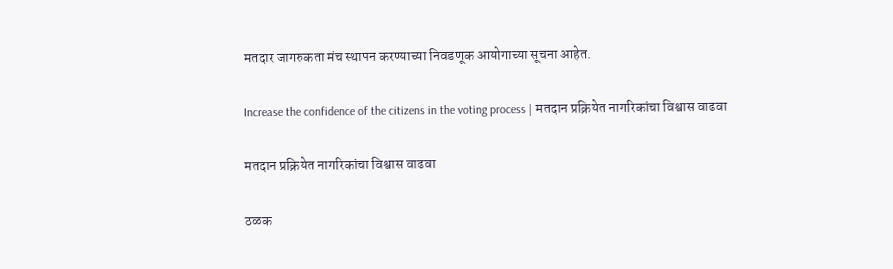मतदार जागरुकता मंच स्थापन करण्याच्या निवडणूक आयोगाच्या सूचना आहेत.

Increase the confidence of the citizens in the voting process | मतदान प्रक्रियेत नागरिकांचा विश्वास वाढवा

मतदान प्रक्रियेत नागरिकांचा विश्वास वाढवा

ठळक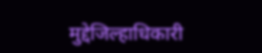मुद्देजिल्हाधिकारी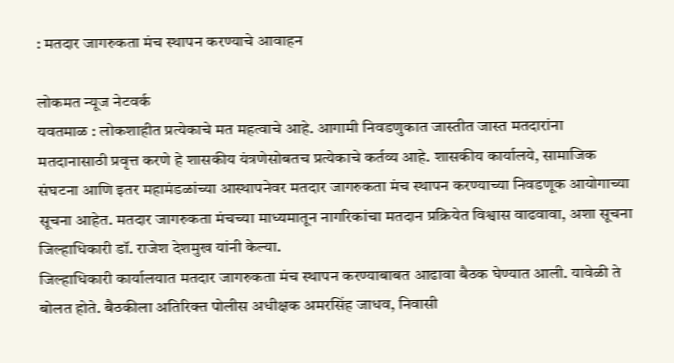: मतदार जागरुकता मंच स्थापन करण्याचे आवाहन

लोकमत न्यूज नेटवर्क
यवतमाळ : लोकशाहीत प्रत्येकाचे मत महत्वाचे आहे. आगामी निवडणुकात जास्तीत जास्त मतदारांना मतदानासाठी प्रवृत्त करणे हे शासकीय यंत्रणेसोबतच प्रत्येकाचे कर्तव्य आहे. शासकीय कार्यालये, सामाजिक संघटना आणि इतर महामंडळांच्या आस्थापनेवर मतदार जागरुकता मंच स्थापन करण्याच्या निवडणूक आयोगाच्या सूचना आहेत. मतदार जागरुकता मंचच्या माध्यमातून नागरिकांचा मतदान प्रक्रियेत विश्वास वाढवावा, अशा सूचना जिल्हाधिकारी डॉ. राजेश देशमुख यांनी केल्या.
जिल्हाधिकारी कार्यालयात मतदार जागरुकता मंच स्थापन करण्याबाबत आढावा बैठक घेण्यात आली. यावेळी ते बोलत होते. बैठकीला अतिरिक्त पोलीस अधीक्षक अमरसिंह जाधव, निवासी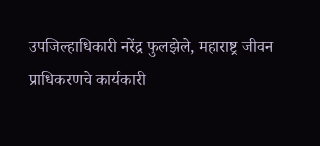उपजिल्हाधिकारी नरेंद्र फुलझेले, महाराष्ट्र जीवन प्राधिकरणचे कार्यकारी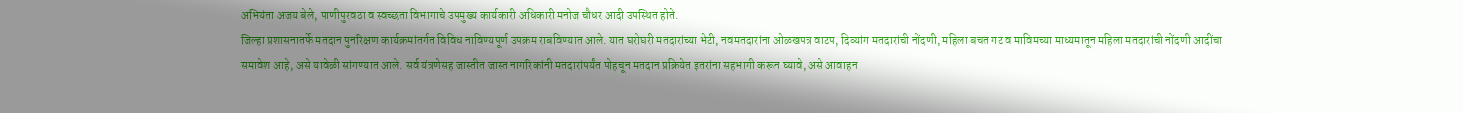अभियंता अजय बेले, पाणीपुरवठा व स्वच्छता विभागाचे उपमुख्य कार्यकारी अधिकारी मनोज चौधर आदी उपस्थित होते.
जिल्हा प्रशासनातर्फे मतदान पुनरिक्षण कार्यक्रमांतर्गत विविध नाविण्यपूर्ण उपक्रम राबविण्यात आले. यात घरोघरी मतदारांच्या भेटी, नवमतदारांना ओळखपत्र वाटप, दिव्यांग मतदारांची नोंदणी, महिला बचत गट व माविमच्या माध्यमातून महिला मतदारांची नोंदणी आदींचा समावेश आहे, असे यावेळी सांगण्यात आले. सर्व यंत्रणेसह जास्तीत जास्त नागरिकांनी मतदारांपर्यंत पोहचून मतदान प्रक्रियेत इतरांना सहभागी करून घ्यावे, असे आवाहन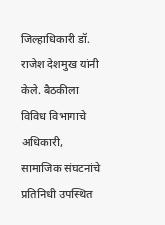जिल्हाधिकारी डॉ. राजेश देशमुख यांनी केले. बैठकीला विविध विभागाचे अधिकारी, सामाजिक संघटनांचे प्रतिनिधी उपस्थित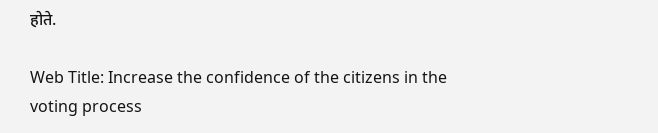होते.

Web Title: Increase the confidence of the citizens in the voting process